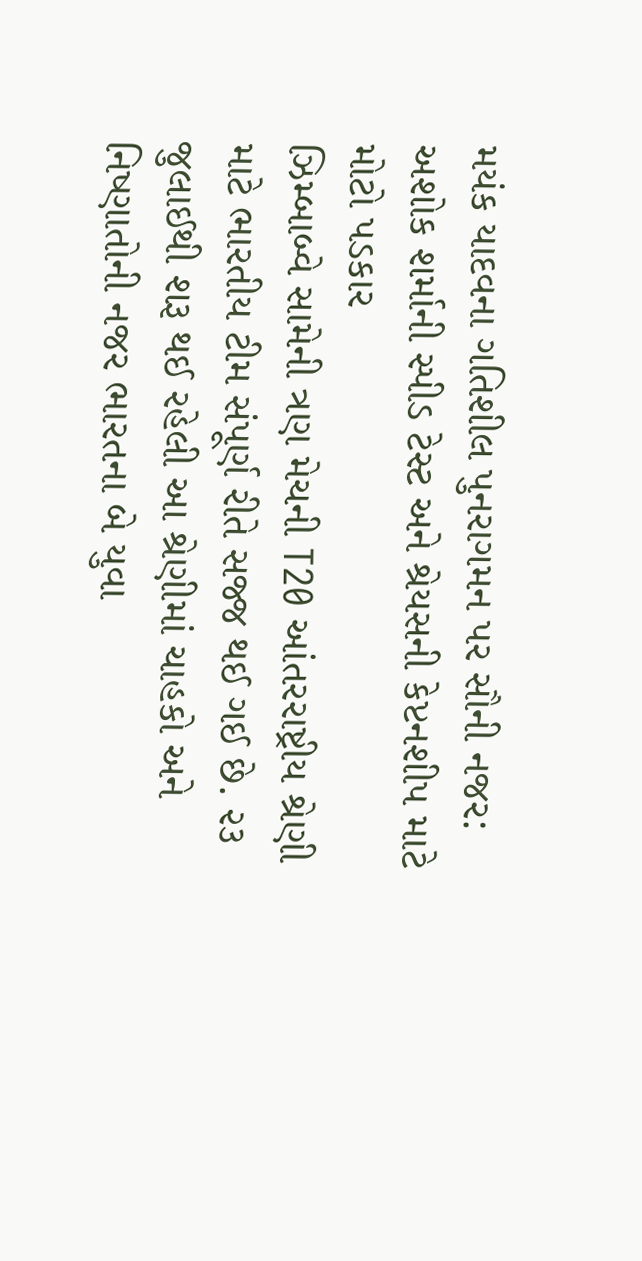મયંક યાદવના ગતિશીલ પુનરાગમન પર સૌની નજર: અશોક શર્માની સ્પીડ ટેસ્ટ અને શ્રેયસની કેપ્ટનશીપ માટે મોટો પડકાર
ઝિમ્બાબ્વે સામેની ત્રણ મેચની T20 આંતરરાષ્ટ્રીય શ્રેણી માટે ભારતીય ટીમ સંપૂર્ણ રીતે સજ્જ થઈ ગઈ છે. ૨૩ જુલાઈથી શરૂ થઈ રહેલી આ શ્રેણીમાં ચાહકો અને નિષ્ણાતોની નજર ભારતના બે યુવા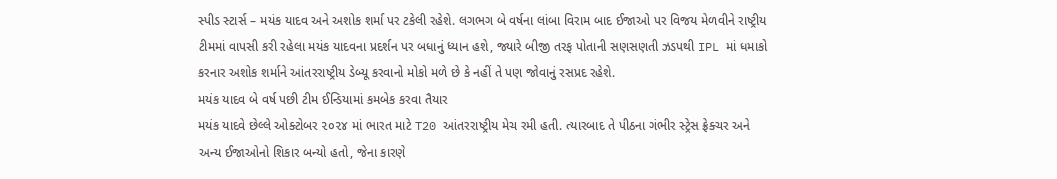સ્પીડ સ્ટાર્સ – મયંક યાદવ અને અશોક શર્મા પર ટકેલી રહેશે. લગભગ બે વર્ષના લાંબા વિરામ બાદ ઈજાઓ પર વિજય મેળવીને રાષ્ટ્રીય ટીમમાં વાપસી કરી રહેલા મયંક યાદવના પ્રદર્શન પર બધાનું ધ્યાન હશે, જ્યારે બીજી તરફ પોતાની સણસણતી ઝડપથી IPL માં ધમાકો કરનાર અશોક શર્માને આંતરરાષ્ટ્રીય ડેબ્યૂ કરવાનો મોકો મળે છે કે નહીં તે પણ જોવાનું રસપ્રદ રહેશે.
મયંક યાદવ બે વર્ષ પછી ટીમ ઈન્ડિયામાં કમબેક કરવા તૈયાર
મયંક યાદવે છેલ્લે ઓક્ટોબર ૨૦૨૪ માં ભારત માટે T20 આંતરરાષ્ટ્રીય મેચ રમી હતી. ત્યારબાદ તે પીઠના ગંભીર સ્ટ્રેસ ફ્રેક્ચર અને અન્ય ઈજાઓનો શિકાર બન્યો હતો, જેના કારણે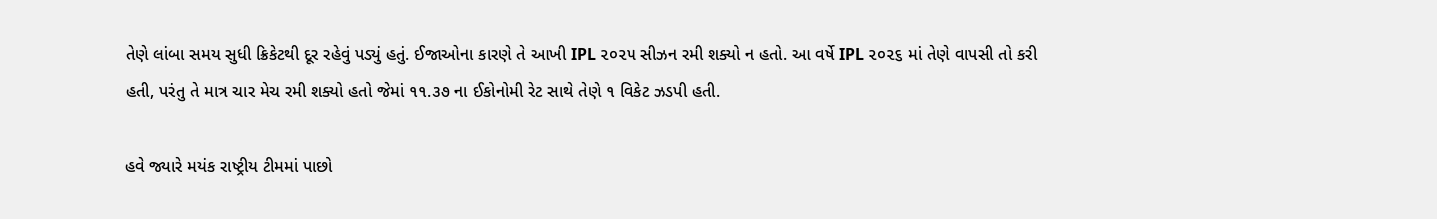તેણે લાંબા સમય સુધી ક્રિકેટથી દૂર રહેવું પડ્યું હતું. ઈજાઓના કારણે તે આખી IPL ૨૦૨૫ સીઝન રમી શક્યો ન હતો. આ વર્ષે IPL ૨૦૨૬ માં તેણે વાપસી તો કરી હતી, પરંતુ તે માત્ર ચાર મેચ રમી શક્યો હતો જેમાં ૧૧.૩૭ ના ઈકોનોમી રેટ સાથે તેણે ૧ વિકેટ ઝડપી હતી.

હવે જ્યારે મયંક રાષ્ટ્રીય ટીમમાં પાછો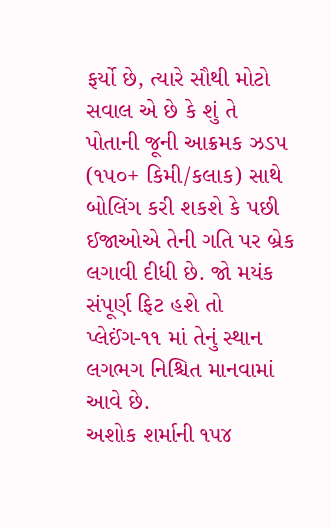ફર્યો છે, ત્યારે સૌથી મોટો સવાલ એ છે કે શું તે પોતાની જૂની આક્રમક ઝડપ (૧૫૦+ કિમી/કલાક) સાથે બોલિંગ કરી શકશે કે પછી ઈજાઓએ તેની ગતિ પર બ્રેક લગાવી દીધી છે. જો મયંક સંપૂર્ણ ફિટ હશે તો પ્લેઈંગ-૧૧ માં તેનું સ્થાન લગભગ નિશ્ચિત માનવામાં આવે છે.
અશોક શર્માની ૧૫૪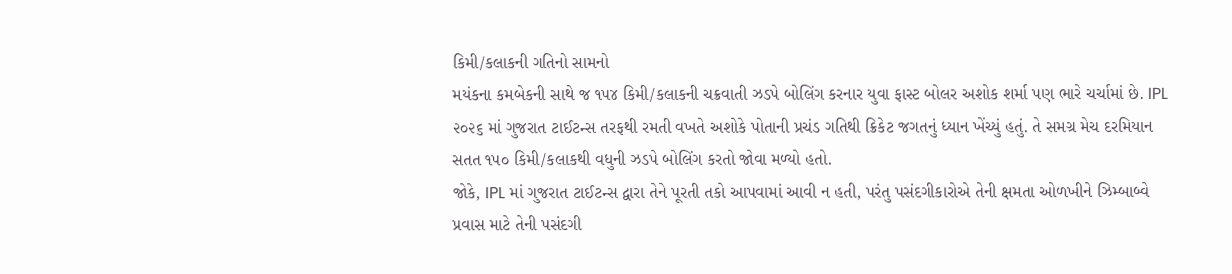કિમી/કલાકની ગતિનો સામનો
મયંકના કમબેકની સાથે જ ૧૫૪ કિમી/કલાકની ચક્રવાતી ઝડપે બોલિંગ કરનાર યુવા ફાસ્ટ બોલર અશોક શર્મા પણ ભારે ચર્ચામાં છે. IPL ૨૦૨૬ માં ગુજરાત ટાઈટન્સ તરફથી રમતી વખતે અશોકે પોતાની પ્રચંડ ગતિથી ક્રિકેટ જગતનું ધ્યાન ખેંચ્યું હતું. તે સમગ્ર મેચ દરમિયાન સતત ૧૫૦ કિમી/કલાકથી વધુની ઝડપે બોલિંગ કરતો જોવા મળ્યો હતો.
જોકે, IPL માં ગુજરાત ટાઈટન્સ દ્વારા તેને પૂરતી તકો આપવામાં આવી ન હતી, પરંતુ પસંદગીકારોએ તેની ક્ષમતા ઓળખીને ઝિમ્બાબ્વે પ્રવાસ માટે તેની પસંદગી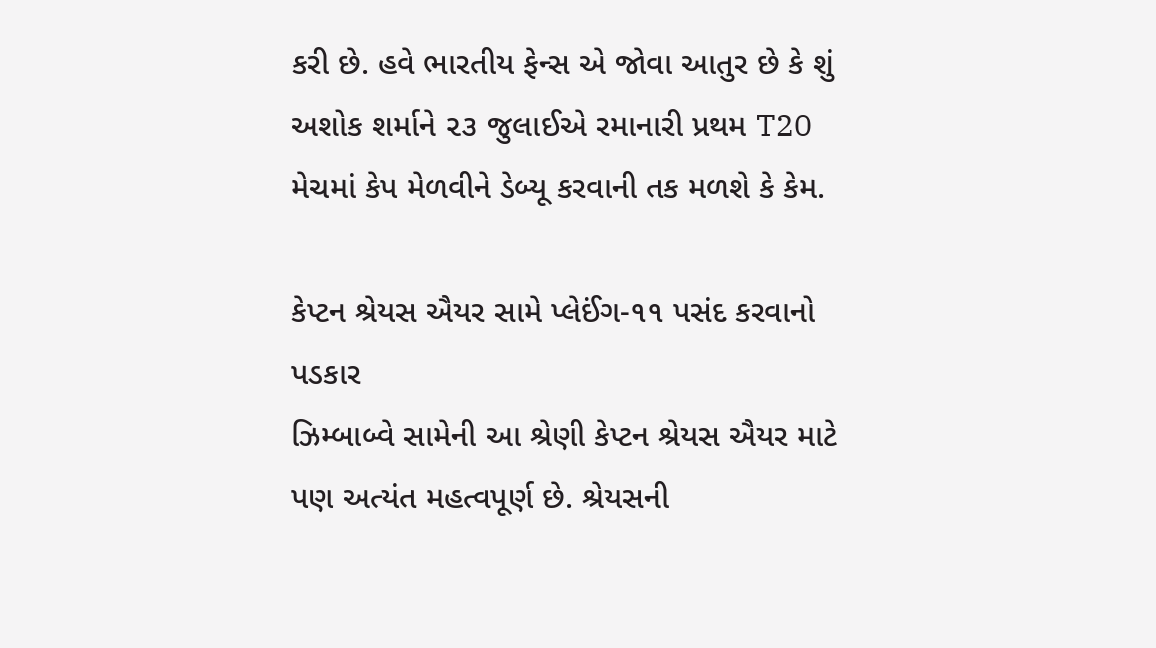કરી છે. હવે ભારતીય ફેન્સ એ જોવા આતુર છે કે શું અશોક શર્માને ૨૩ જુલાઈએ રમાનારી પ્રથમ T20 મેચમાં કેપ મેળવીને ડેબ્યૂ કરવાની તક મળશે કે કેમ.

કેપ્ટન શ્રેયસ ઐયર સામે પ્લેઈંગ-૧૧ પસંદ કરવાનો પડકાર
ઝિમ્બાબ્વે સામેની આ શ્રેણી કેપ્ટન શ્રેયસ ઐયર માટે પણ અત્યંત મહત્વપૂર્ણ છે. શ્રેયસની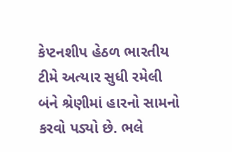કેપ્ટનશીપ હેઠળ ભારતીય ટીમે અત્યાર સુધી રમેલી બંને શ્રેણીમાં હારનો સામનો કરવો પડ્યો છે. ભલે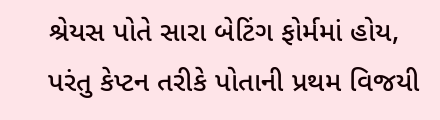શ્રેયસ પોતે સારા બેટિંગ ફોર્મમાં હોય, પરંતુ કેપ્ટન તરીકે પોતાની પ્રથમ વિજયી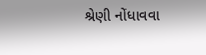શ્રેણી નોંધાવવા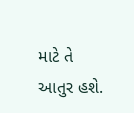માટે તે આતુર હશે.